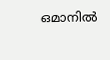ഒമാനില്‍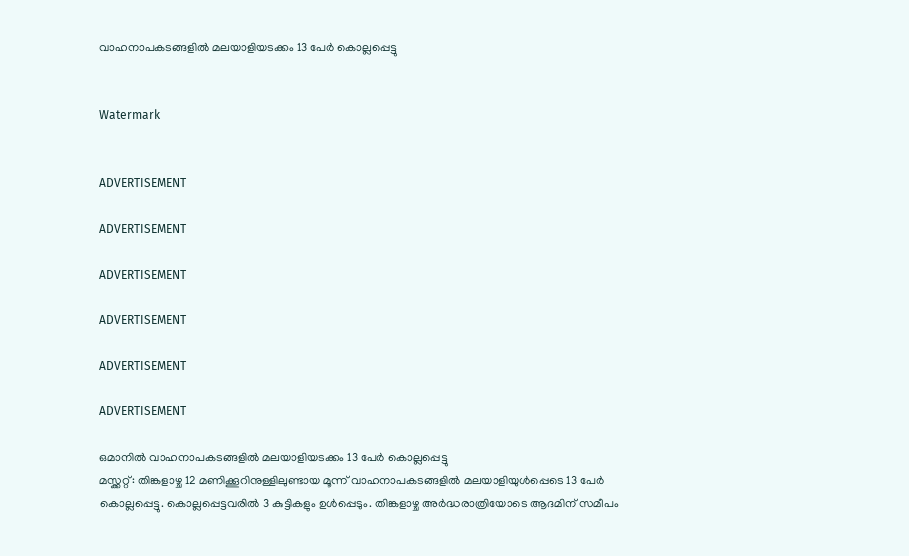വാഹനാപകടങ്ങളില്‍ മലയാളിയടക്കം 13 പേര്‍ കൊല്ലപ്പെട്ടു


Watermark


ADVERTISEMENT

ADVERTISEMENT

ADVERTISEMENT

ADVERTISEMENT

ADVERTISEMENT

ADVERTISEMENT

ഒമാനില്‍ വാഹനാപകടങ്ങളില്‍ മലയാളിയടക്കം 13 പേര്‍ കൊല്ലപ്പെട്ടു
മസ്ക്കറ്റ്: തിങ്കളാഴ്ച 12 മണിക്കൂറിനുള്ളിലുണ്ടായ മൂന്ന്‌ വാഹനാപകടങ്ങളില്‍ മലയാളിയുള്‍പ്പെടെ 13 പേര്‍ കൊല്ലപ്പെട്ടു. കൊല്ലപ്പെട്ടവരില്‍ 3 കുട്ടികളും ഉള്‍പ്പെടും. തിങ്കളാഴ്ച അര്‍ദ്ധരാത്രിയോടെ ആദമിന്‌ സമീപം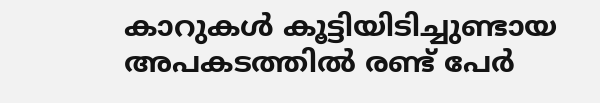കാറുകള്‍ കൂട്ടിയിടിച്ചുണ്ടായ അപകടത്തില്‍ രണ്ട് പേര്‍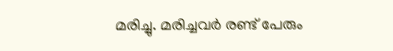മരിച്ചു. മരിച്ചവര്‍ രണ്ട് പേരും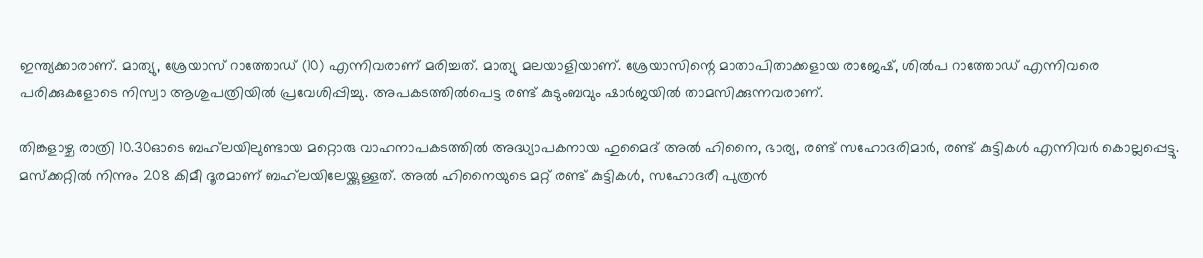ഇന്ത്യക്കാരാണ്‌. മാത്യു, ശ്രേയാസ് റാത്തോഡ് (10) എന്നിവരാണ്‌ മരിച്ചത്. മാത്യു മലയാളിയാണ്‌. ശ്രേയാസിന്റെ മാതാപിതാക്കളായ രാജേഷ്, ശില്‍പ റാത്തോഡ് എന്നിവരെ പരിക്കുകളോടെ നിസ്വാ ആശുപത്രിയില്‍ പ്രവേശിപ്പിച്ചു. അപകടത്തില്‍പെട്ട രണ്ട് കുടുംബവും ഷാര്‍ജയില്‍ താമസിക്കുന്നവരാണ്‌.

തിങ്കളാഴ്ച രാത്രി 10.30ഓടെ ബഹ്‌ലയിലുണ്ടായ മറ്റൊരു വാഹനാപകടത്തില്‍ അദ്ധ്യാപകനായ ഹുമൈദ് അല്‍ ഹിനൈ, ഭാര്യ, രണ്ട് സഹോദരിമാര്‍, രണ്ട് കുട്ടികള്‍ എന്നിവര്‍ കൊല്ലപ്പെട്ടു. മസ്ക്കറ്റില്‍ നിന്നും 208 കിമീ ദൂരമാണ്‌ ബഹ്‌ലയിലേയ്ക്കുള്ളത്. അല്‍ ഹിനൈയുടെ മറ്റ്‌ രണ്ട് കുട്ടികള്‍, സഹോദരീ പുത്രന്‍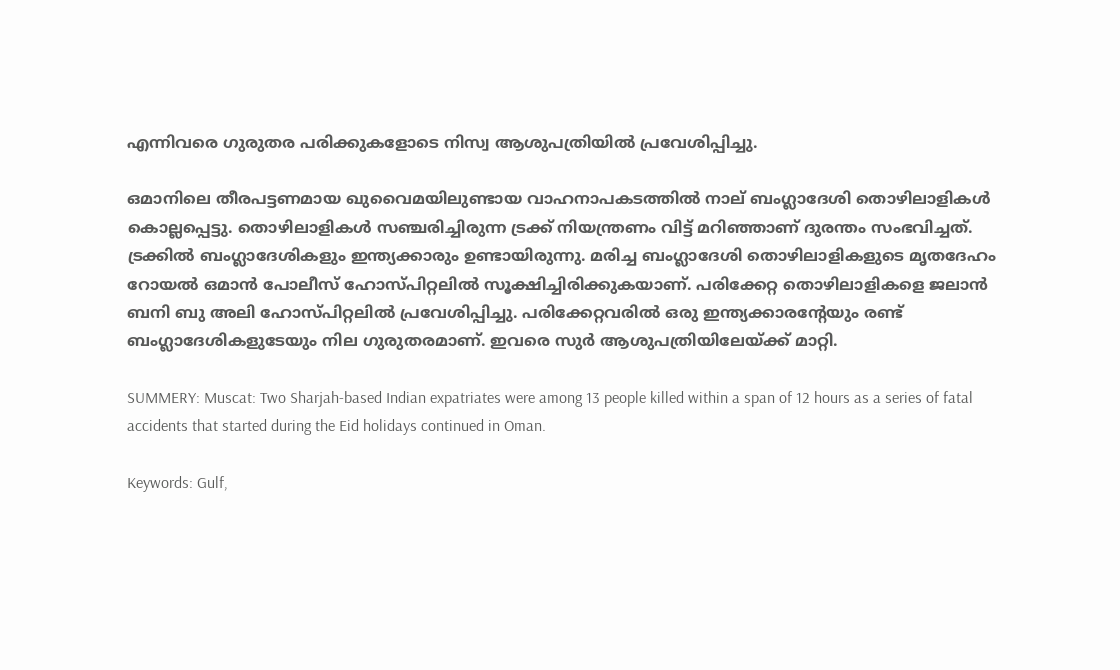എന്നിവരെ ഗുരുതര പരിക്കുകളോടെ നിസ്വ ആശുപത്രിയില്‍ പ്രവേശിപ്പിച്ചു.

ഒമാനിലെ തീരപട്ടണമായ ഖുവൈമയിലുണ്ടായ വാഹനാപകടത്തില്‍ നാല്‌ ബംഗ്ലാദേശി തൊഴിലാളികള്‍ കൊല്ലപ്പെട്ടു. തൊഴിലാളികള്‍ സഞ്ചരിച്ചിരുന്ന ട്രക്ക് നിയന്ത്രണം വിട്ട് മറിഞ്ഞാണ്‌ ദുരന്തം സംഭവിച്ചത്. ട്രക്കില്‍ ബംഗ്ലാദേശികളും ഇന്ത്യക്കാരും ഉണ്ടായിരുന്നു. മരിച്ച ബംഗ്ലാദേശി തൊഴിലാളികളുടെ മൃതദേഹം റോയല്‍ ഒമാന്‍ പോലീസ് ഹോസ്പിറ്റലില്‍ സൂക്ഷിച്ചിരിക്കുകയാണ്‌. പരിക്കേറ്റ തൊഴിലാളികളെ ജലാന്‍ ബനി ബു അലി ഹോസ്പിറ്റലില്‍ പ്രവേശിപ്പിച്ചു. പരിക്കേറ്റവരില്‍ ഒരു ഇന്ത്യക്കാരന്റേയും രണ്ട് ബംഗ്ലാദേശികളുടേയും നില ഗുരുതരമാണ്‌. ഇവരെ സുര്‍ ആശുപത്രിയിലേയ്ക്ക് മാറ്റി.

SUMMERY: Muscat: Two Sharjah-based Indian expatriates were among 13 people killed within a span of 12 hours as a series of fatal accidents that started during the Eid holidays continued in Oman.

Keywords: Gulf,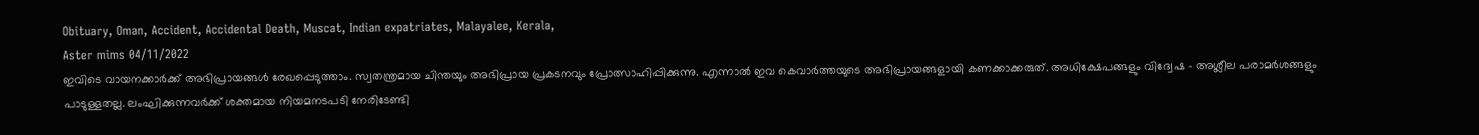Obituary, Oman, Accident, Accidental Death, Muscat, Indian expatriates, Malayalee, Kerala,
Aster mims 04/11/2022
ഇവിടെ വായനക്കാർക്ക് അഭിപ്രായങ്ങൾ രേഖപ്പെടുത്താം. സ്വതന്ത്രമായ ചിന്തയും അഭിപ്രായ പ്രകടനവും പ്രോത്സാഹിപ്പിക്കുന്നു. എന്നാൽ ഇവ കെവാർത്തയുടെ അഭിപ്രായങ്ങളായി കണക്കാക്കരുത്. അധിക്ഷേപങ്ങളും വിദ്വേഷ - അശ്ലീല പരാമർശങ്ങളും പാടുള്ളതല്ല. ലംഘിക്കുന്നവർക്ക് ശക്തമായ നിയമനടപടി നേരിടേണ്ടി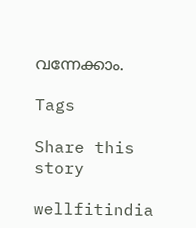വന്നേക്കാം.

Tags

Share this story

wellfitindia